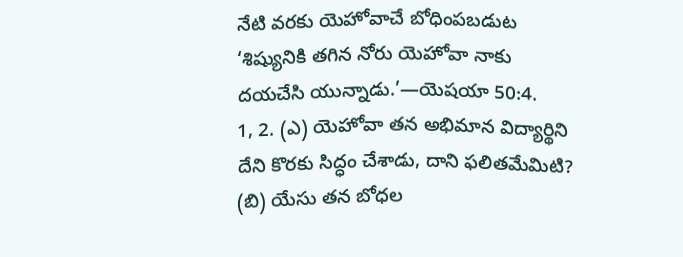నేటి వరకు యెహోవాచే బోధింపబడుట
‘శిష్యునికి తగిన నోరు యెహోవా నాకు దయచేసి యున్నాడు.’—యెషయా 50:4.
1, 2. (ఎ) యెహోవా తన అభిమాన విద్యార్థిని దేని కొరకు సిద్ధం చేశాడు, దాని ఫలితమేమిటి? (బి) యేసు తన బోధల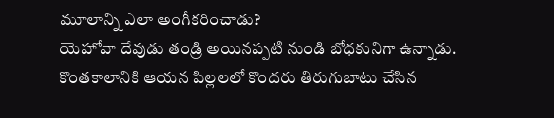మూలాన్ని ఎలా అంగీకరించాడు?
యెహోవా దేవుడు తండ్రి అయినప్పటి నుండి బోధకునిగా ఉన్నాడు. కొంతకాలానికి ఆయన పిల్లలలో కొందరు తిరుగుబాటు చేసిన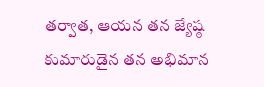తర్వాత, ఆయన తన జ్యేష్ఠ కుమారుడైన తన అభిమాన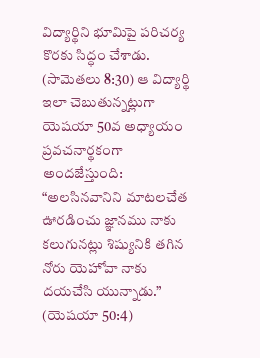విద్యార్థిని భూమిపై పరిచర్య కొరకు సిద్ధం చేశాడు. (సామెతలు 8:30) ఆ విద్యార్థి ఇలా చెబుతున్నట్లుగా యెషయా 50వ అధ్యాయం ప్రవచనార్థకంగా అందజేస్తుంది: “అలసినవానిని మాటలచేత ఊరడించు జ్ఞానము నాకు కలుగునట్లు శిష్యునికి తగిన నోరు యెహోవా నాకు దయచేసి యున్నాడు.” (యెషయా 50:4)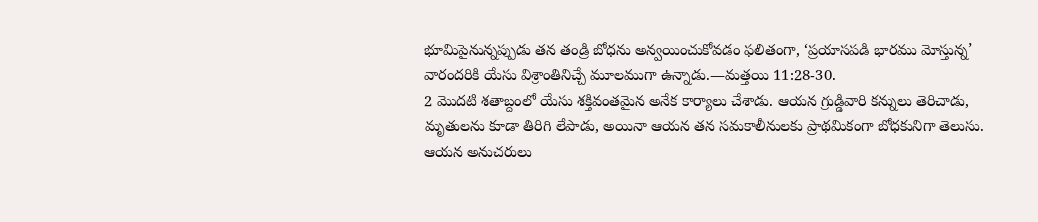భూమిపైనున్నప్పుడు తన తండ్రి బోధను అన్వయించుకోవడం ఫలితంగా, ‘ప్రయాసపడి భారము మోస్తున్న’ వారందరికి యేసు విశ్రాంతినిచ్చే మూలముగా ఉన్నాడు.—మత్తయి 11:28-30.
2 మొదటి శతాబ్దంలో యేసు శక్తివంతమైన అనేక కార్యాలు చేశాడు. ఆయన గ్రుడ్డివారి కన్నులు తెరిచాడు, మృతులను కూడా తిరిగి లేపాడు, అయినా ఆయన తన సమకాలీనులకు ప్రాథమికంగా బోధకునిగా తెలుసు. ఆయన అనుచరులు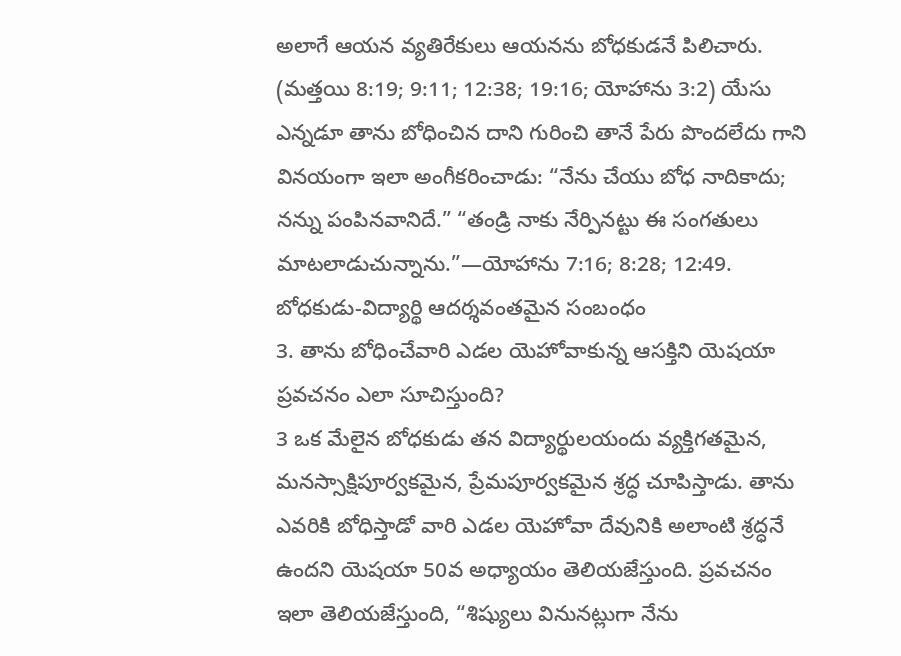అలాగే ఆయన వ్యతిరేకులు ఆయనను బోధకుడనే పిలిచారు. (మత్తయి 8:19; 9:11; 12:38; 19:16; యోహాను 3:2) యేసు ఎన్నడూ తాను బోధించిన దాని గురించి తానే పేరు పొందలేదు గాని వినయంగా ఇలా అంగీకరించాడు: “నేను చేయు బోధ నాదికాదు; నన్ను పంపినవానిదే.” “తండ్రి నాకు నేర్పినట్టు ఈ సంగతులు మాటలాడుచున్నాను.”—యోహాను 7:16; 8:28; 12:49.
బోధకుడు-విద్యార్థి ఆదర్శవంతమైన సంబంధం
3. తాను బోధించేవారి ఎడల యెహోవాకున్న ఆసక్తిని యెషయా ప్రవచనం ఎలా సూచిస్తుంది?
3 ఒక మేలైన బోధకుడు తన విద్యార్థులయందు వ్యక్తిగతమైన, మనస్సాక్షిపూర్వకమైన, ప్రేమపూర్వకమైన శ్రద్ధ చూపిస్తాడు. తాను ఎవరికి బోధిస్తాడో వారి ఎడల యెహోవా దేవునికి అలాంటి శ్రద్ధనే ఉందని యెషయా 50వ అధ్యాయం తెలియజేస్తుంది. ప్రవచనం ఇలా తెలియజేస్తుంది, “శిష్యులు వినునట్లుగా నేను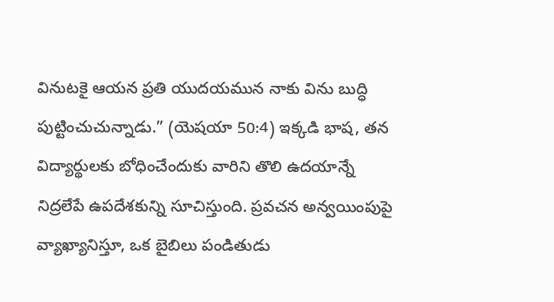వినుటకై ఆయన ప్రతి యుదయమున నాకు విను బుద్ధి పుట్టించుచున్నాడు.” (యెషయా 50:4) ఇక్కడి భాష, తన విద్యార్థులకు బోధించేందుకు వారిని తొలి ఉదయాన్నే నిద్రలేపే ఉపదేశకున్ని సూచిస్తుంది. ప్రవచన అన్వయింపుపై వ్యాఖ్యానిస్తూ, ఒక బైబిలు పండితుడు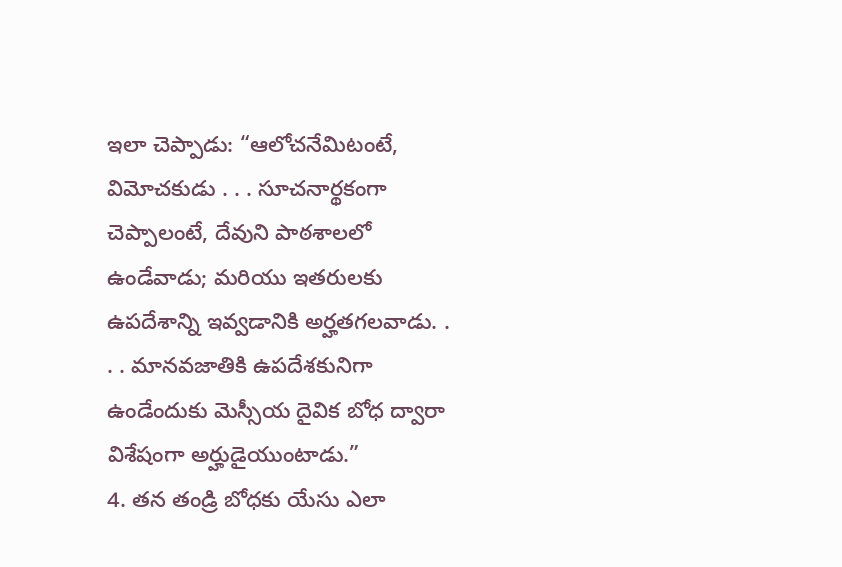ఇలా చెప్పాడు: “ఆలోచనేమిటంటే, విమోచకుడు . . . సూచనార్థకంగా చెప్పాలంటే, దేవుని పాఠశాలలో ఉండేవాడు; మరియు ఇతరులకు ఉపదేశాన్ని ఇవ్వడానికి అర్హతగలవాడు. . . . మానవజాతికి ఉపదేశకునిగా ఉండేందుకు మెస్సీయ దైవిక బోధ ద్వారా విశేషంగా అర్హుడైయుంటాడు.”
4. తన తండ్రి బోధకు యేసు ఎలా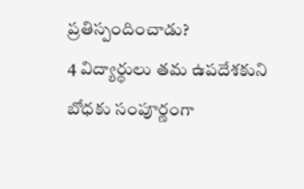ప్రతిస్పందించాడు?
4 విద్యార్థులు తమ ఉపదేశకుని బోధకు సంపూర్ణంగా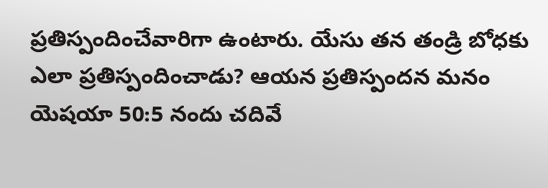ప్రతిస్పందించేవారిగా ఉంటారు. యేసు తన తండ్రి బోధకు ఎలా ప్రతిస్పందించాడు? ఆయన ప్రతిస్పందన మనం యెషయా 50:5 నందు చదివే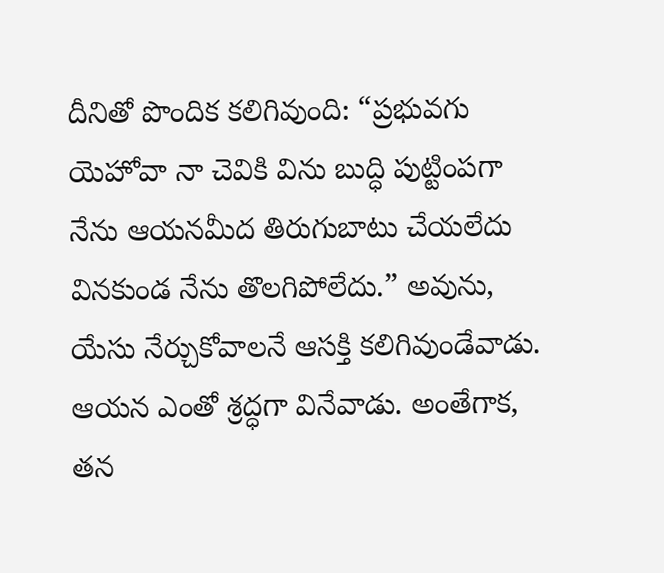దీనితో పొందిక కలిగివుంది: “ప్రభువగు యెహోవా నా చెవికి విను బుద్ధి పుట్టింపగా నేను ఆయనమీద తిరుగుబాటు చేయలేదు వినకుండ నేను తొలగిపోలేదు.” అవును, యేసు నేర్చుకోవాలనే ఆసక్తి కలిగివుండేవాడు. ఆయన ఎంతో శ్రద్ధగా వినేవాడు. అంతేగాక, తన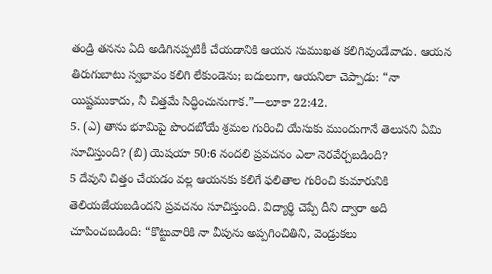తండ్రి తనను ఏది అడిగినప్పటికీ చేయడానికి ఆయన సుముఖత కలిగివుండేవాడు. ఆయన తిరుగుబాటు స్వభావం కలిగి లేకుండెను; బదులుగా, ఆయనిలా చెప్పాడు: “నా యిష్టముకాదు, నీ చిత్తమే సిద్ధించునుగాక.”—లూకా 22:42.
5. (ఎ) తాను భూమిపై పొందబోయే శ్రమల గురించి యేసుకు ముందుగానే తెలుసని ఏమి సూచిస్తుంది? (బి) యెషయా 50:6 నందలి ప్రవచనం ఎలా నెరవేర్చబడింది?
5 దేవుని చిత్తం చేయడం వల్ల ఆయనకు కలిగే ఫలితాల గురించి కుమారునికి తెలియజేయబడిందని ప్రవచనం సూచిస్తుంది. విద్యార్థి చెప్పే దీని ద్వారా అది చూపించబడింది: “కొట్టువారికి నా వీపును అప్పగించితిని, వెండ్రుకలు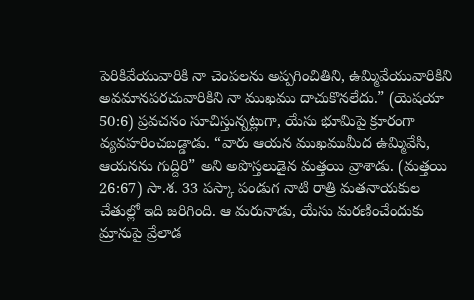పెరికివేయువారికి నా చెంపలను అప్పగించితిని, ఉమ్మివేయువారికిని అవమానపరచువారికిని నా ముఖము దాచుకొనలేదు.” (యెషయా 50:6) ప్రవచనం సూచిస్తున్నట్లుగా, యేసు భూమిపై క్రూరంగా వ్యవహరించబడ్డాడు. “వారు ఆయన ముఖముమీద ఉమ్మివేసి, ఆయనను గుద్దిరి” అని అపొస్తలుడైన మత్తయి వ్రాశాడు. (మత్తయి 26:67) సా.శ. 33 పస్కా పండుగ నాటి రాత్రి మతనాయకుల చేతుల్లో ఇది జరిగింది. ఆ మరునాడు, యేసు మరణించేందుకు మ్రానుపై వ్రేలాడ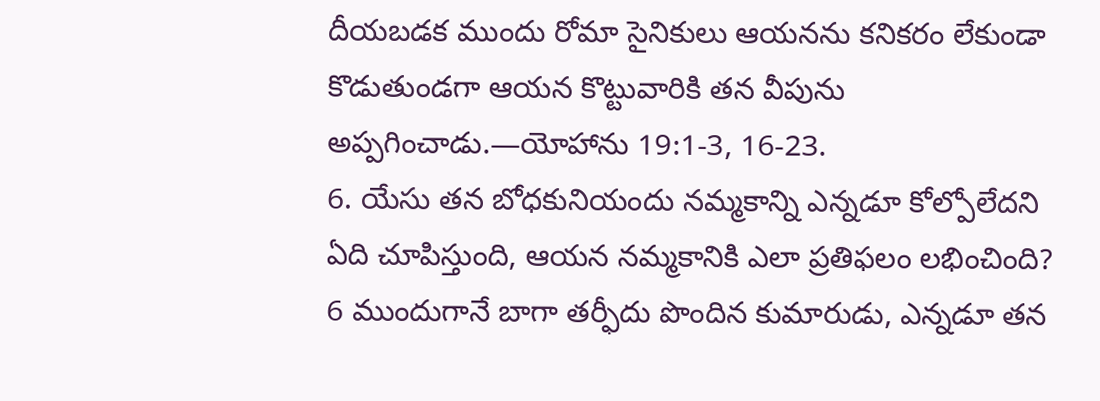దీయబడక ముందు రోమా సైనికులు ఆయనను కనికరం లేకుండా కొడుతుండగా ఆయన కొట్టువారికి తన వీపును అప్పగించాడు.—యోహాను 19:1-3, 16-23.
6. యేసు తన బోధకునియందు నమ్మకాన్ని ఎన్నడూ కోల్పోలేదని ఏది చూపిస్తుంది, ఆయన నమ్మకానికి ఎలా ప్రతిఫలం లభించింది?
6 ముందుగానే బాగా తర్ఫీదు పొందిన కుమారుడు, ఎన్నడూ తన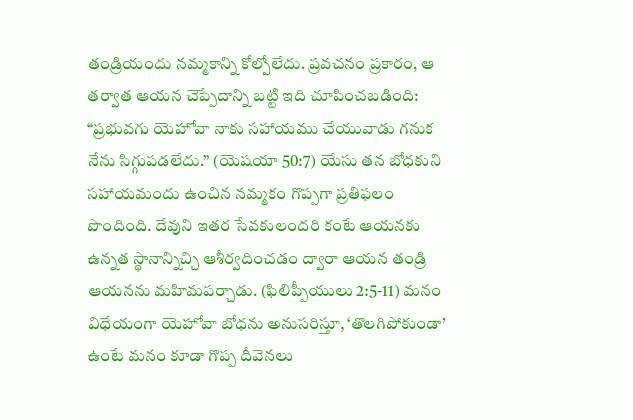తండ్రియందు నమ్మకాన్ని కోల్పోలేదు. ప్రవచనం ప్రకారం, ఆ తర్వాత ఆయన చెప్పేదాన్ని బట్టి ఇది చూపించబడింది: “ప్రభువగు యెహోవా నాకు సహాయము చేయువాడు గనుక నేను సిగ్గుపడలేదు.” (యెషయా 50:7) యేసు తన బోధకుని సహాయమందు ఉంచిన నమ్మకం గొప్పగా ప్రతిఫలం పొందింది. దేవుని ఇతర సేవకులందరి కంటే ఆయనకు ఉన్నత స్థానాన్నిచ్చి ఆశీర్వదించడం ద్వారా ఆయన తండ్రి ఆయనను మహిమపర్చాడు. (ఫిలిప్పీయులు 2:5-11) మనం విధేయంగా యెహోవా బోధను అనుసరిస్తూ, ‘తొలగిపోకుండా’ ఉంటే మనం కూడా గొప్ప దీవెనలు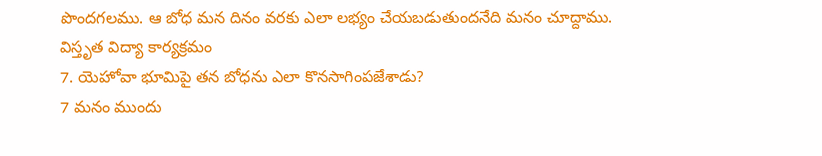పొందగలము. ఆ బోధ మన దినం వరకు ఎలా లభ్యం చేయబడుతుందనేది మనం చూద్దాము.
విస్తృత విద్యా కార్యక్రమం
7. యెహోవా భూమిపై తన బోధను ఎలా కొనసాగింపజేశాడు?
7 మనం ముందు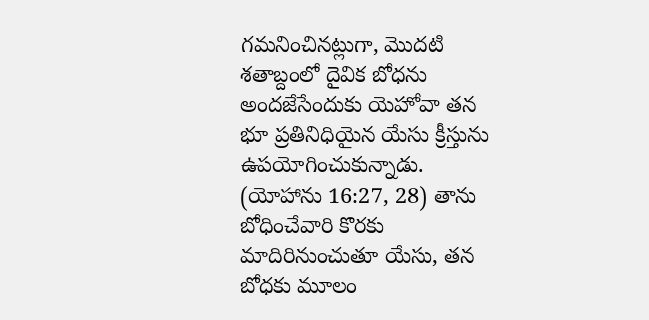గమనించినట్లుగా, మొదటి శతాబ్దంలో దైవిక బోధను అందజేసేందుకు యెహోవా తన భూ ప్రతినిధియైన యేసు క్రీస్తును ఉపయోగించుకున్నాడు. (యోహాను 16:27, 28) తాను బోధించేవారి కొరకు మాదిరినుంచుతూ యేసు, తన బోధకు మూలం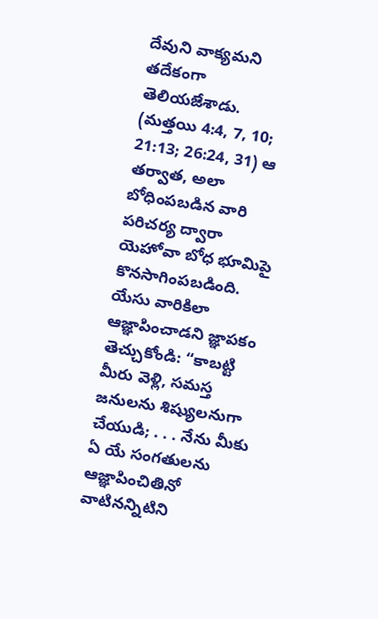దేవుని వాక్యమని తదేకంగా తెలియజేశాడు. (మత్తయి 4:4, 7, 10; 21:13; 26:24, 31) ఆ తర్వాత, అలా బోధింపబడిన వారి పరిచర్య ద్వారా యెహోవా బోధ భూమిపై కొనసాగింపబడింది. యేసు వారికిలా ఆజ్ఞాపించాడని జ్ఞాపకం తెచ్చుకోండి: “కాబట్టి మీరు వెళ్లి, సమస్త జనులను శిష్యులనుగా చేయుడి; . . . నేను మీకు ఏ యే సంగతులను ఆజ్ఞాపించితినో వాటినన్నిటిని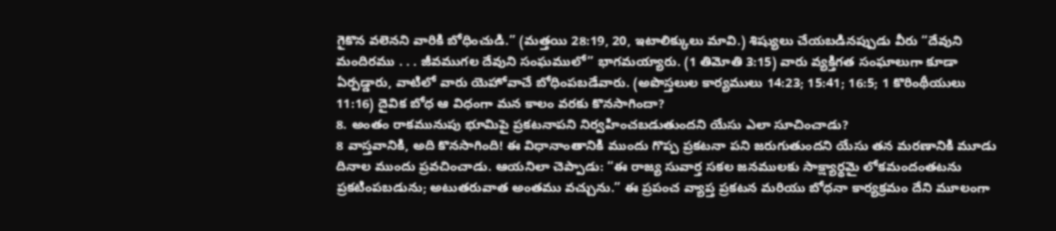గైకొన వలెనని వారికి బోధించుడి.” (మత్తయి 28:19, 20, ఇటాలిక్కులు మావి.) శిష్యులు చేయబడినప్పుడు వీరు “దేవుని మందిరము . . . జీవముగల దేవుని సంఘములో” భాగమయ్యారు. (1 తిమోతి 3:15) వారు వ్యక్తిగత సంఘాలుగా కూడా ఏర్పడ్డారు, వాటిలో వారు యెహోవాచే బోధింపబడేవారు. (అపొస్తలుల కార్యములు 14:23; 15:41; 16:5; 1 కొరింథీయులు 11:16) దైవిక బోధ ఆ విధంగా మన కాలం వరకు కొనసాగిందా?
8. అంతం రాకమునుపు భూమిపై ప్రకటనాపని నిర్వహించబడుతుందని యేసు ఎలా సూచించాడు?
8 వాస్తవానికి, అది కొనసాగింది! ఈ విధానాంతానికి ముందు గొప్ప ప్రకటనా పని జరుగుతుందని యేసు తన మరణానికి మూడు దినాల ముందు ప్రవచించాడు. ఆయనిలా చెప్పాడు: “ఈ రాజ్య సువార్త సకల జనములకు సాక్ష్యార్థమై లోకమందంతటను ప్రకటింపబడును; అటుతరువాత అంతము వచ్చును.” ఈ ప్రపంచ వ్యాప్త ప్రకటన మరియు బోధనా కార్యక్రమం దేని మూలంగా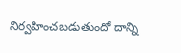నిర్వహించబడుతుందో దాన్ని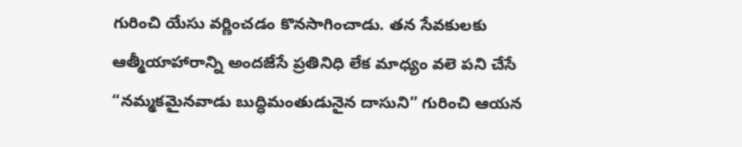గురించి యేసు వర్ణించడం కొనసాగించాడు. తన సేవకులకు ఆత్మీయాహారాన్ని అందజేసే ప్రతినిధి లేక మాధ్యం వలె పని చేసే “నమ్మకమైనవాడు బుద్ధిమంతుడునైన దాసుని” గురించి ఆయన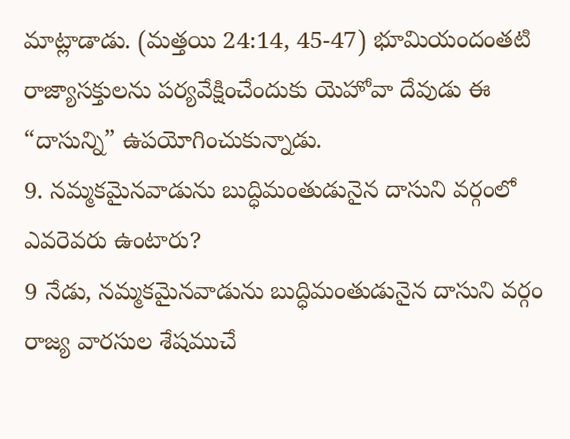మాట్లాడాడు. (మత్తయి 24:14, 45-47) భూమియందంతటి రాజ్యాసక్తులను పర్యవేక్షించేందుకు యెహోవా దేవుడు ఈ “దాసున్ని” ఉపయోగించుకున్నాడు.
9. నమ్మకమైనవాడును బుద్ధిమంతుడునైన దాసుని వర్గంలో ఎవరెవరు ఉంటారు?
9 నేడు, నమ్మకమైనవాడును బుద్ధిమంతుడునైన దాసుని వర్గం రాజ్య వారసుల శేషముచే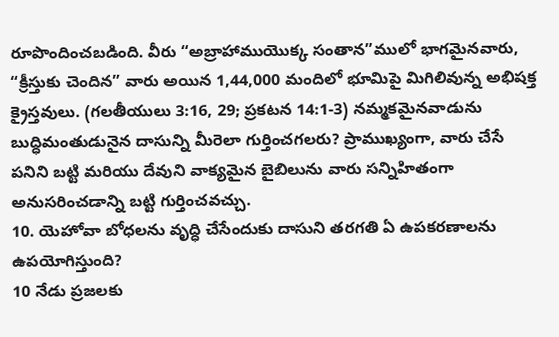రూపొందించబడింది. వీరు “అబ్రాహాముయొక్క సంతాన”ములో భాగమైనవారు, “క్రీస్తుకు చెందిన” వారు అయిన 1,44,000 మందిలో భూమిపై మిగిలివున్న అభిషక్త క్రైస్తవులు. (గలతీయులు 3:16, 29; ప్రకటన 14:1-3) నమ్మకమైనవాడును బుద్ధిమంతుడునైన దాసున్ని మీరెలా గుర్తించగలరు? ప్రాముఖ్యంగా, వారు చేసే పనిని బట్టి మరియు దేవుని వాక్యమైన బైబిలును వారు సన్నిహితంగా అనుసరించడాన్ని బట్టి గుర్తించవచ్చు.
10. యెహోవా బోధలను వృద్ధి చేసేందుకు దాసుని తరగతి ఏ ఉపకరణాలను ఉపయోగిస్తుంది?
10 నేడు ప్రజలకు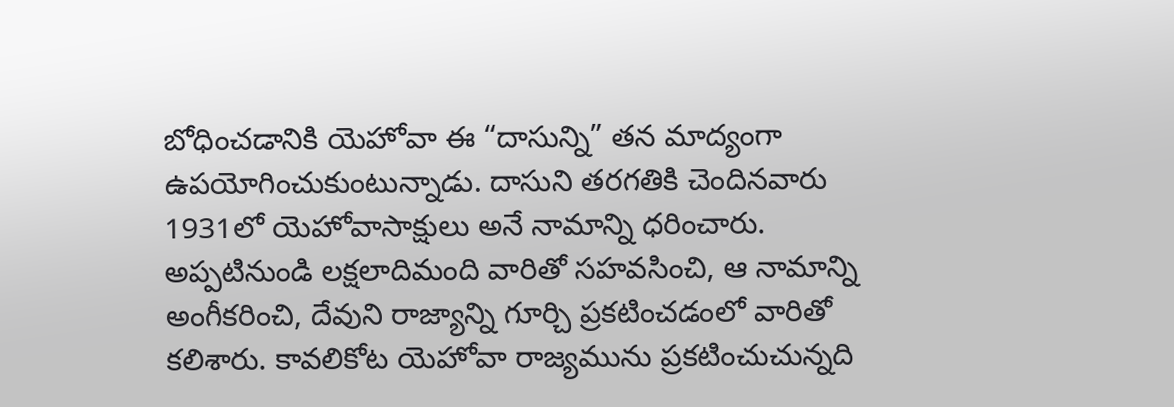బోధించడానికి యెహోవా ఈ “దాసున్ని” తన మాద్యంగా ఉపయోగించుకుంటున్నాడు. దాసుని తరగతికి చెందినవారు 1931లో యెహోవాసాక్షులు అనే నామాన్ని ధరించారు. అప్పటినుండి లక్షలాదిమంది వారితో సహవసించి, ఆ నామాన్ని అంగీకరించి, దేవుని రాజ్యాన్ని గూర్చి ప్రకటించడంలో వారితో కలిశారు. కావలికోట యెహోవా రాజ్యమును ప్రకటించుచున్నది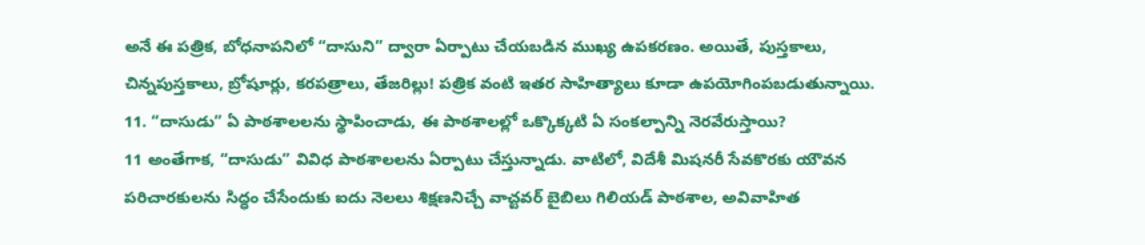అనే ఈ పత్రిక, బోధనాపనిలో “దాసుని” ద్వారా ఏర్పాటు చేయబడిన ముఖ్య ఉపకరణం. అయితే, పుస్తకాలు, చిన్నపుస్తకాలు, బ్రోషూర్లు, కరపత్రాలు, తేజరిల్లు! పత్రిక వంటి ఇతర సాహిత్యాలు కూడా ఉపయోగింపబడుతున్నాయి.
11. “దాసుడు” ఏ పాఠశాలలను స్థాపించాడు, ఈ పాఠశాలల్లో ఒక్కొక్కటి ఏ సంకల్పాన్ని నెరవేరుస్తాయి?
11 అంతేగాక, “దాసుడు” వివిధ పాఠశాలలను ఏర్పాటు చేస్తున్నాడు. వాటిలో, విదేశీ మిషనరీ సేవకొరకు యౌవన పరిచారకులను సిద్ధం చేసేందుకు ఐదు నెలలు శిక్షణనిచ్చే వాచ్టవర్ బైబిలు గిలియడ్ పాఠశాల, అవివాహిత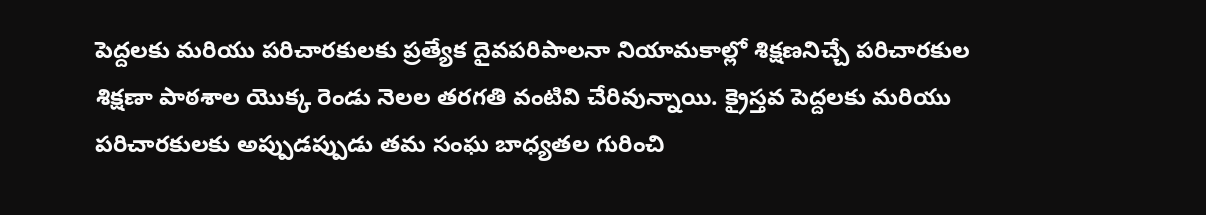పెద్దలకు మరియు పరిచారకులకు ప్రత్యేక దైవపరిపాలనా నియామకాల్లో శిక్షణనిచ్చే పరిచారకుల శిక్షణా పాఠశాల యొక్క రెండు నెలల తరగతి వంటివి చేరివున్నాయి. క్రైస్తవ పెద్దలకు మరియు పరిచారకులకు అప్పుడప్పుడు తమ సంఘ బాధ్యతల గురించి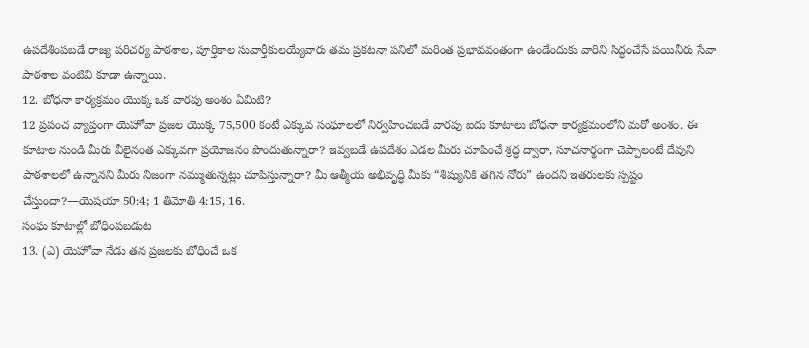ఉపదేశింపబడే రాజ్య పరిచర్య పాఠశాల, పూర్తికాల సువార్తీకులయ్యేవారు తమ ప్రకటనా పనిలో మరింత ప్రభావవంతంగా ఉండేందుకు వారిని సిద్ధంచేసే పయినీరు సేవా పాఠశాల వంటివి కూడా ఉన్నాయి.
12. బోధనా కార్యక్రమం యొక్క ఒక వారపు అంశం ఏమిటి?
12 ప్రపంచ వ్యాప్తంగా యెహోవా ప్రజల యొక్క 75,500 కంటే ఎక్కువ సంఘాలలో నిర్వహించబడే వారపు ఐదు కూటాలు బోధనా కార్యక్రమంలోని మరో అంశం. ఈ కూటాల నుండి మీరు వీలైనంత ఎక్కువగా ప్రయోజనం పొందుతున్నారా? ఇవ్వబడే ఉపదేశం ఎడల మీరు చూపించే శ్రద్ధ ద్వారా, సూచనార్థంగా చెప్పాలంటే దేవుని పాఠశాలలో ఉన్నానని మీరు నిజంగా నమ్ముతున్నట్లు చూపిస్తున్నారా? మీ ఆత్మీయ అభివృద్ధి మీకు “శిష్యునికి తగిన నోరు” ఉందని ఇతరులకు స్పష్టం చేస్తుందా?—యెషయా 50:4; 1 తిమోతి 4:15, 16.
సంఘ కూటాల్లో బోధింపబడుట
13. (ఎ) యెహోవా నేడు తన ప్రజలకు బోధించే ఒక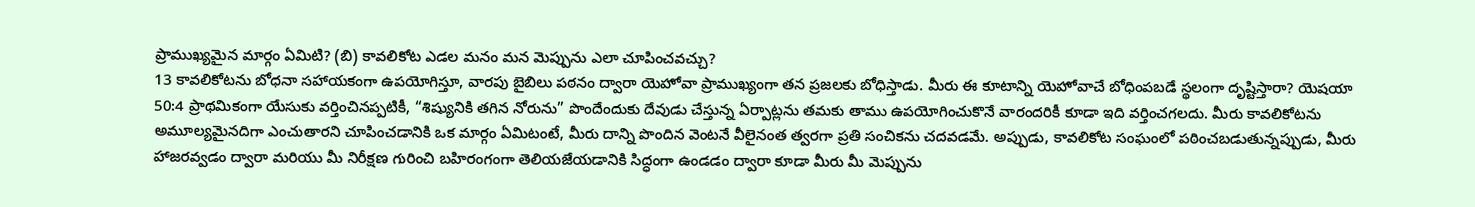ప్రాముఖ్యమైన మార్గం ఏమిటి? (బి) కావలికోట ఎడల మనం మన మెప్పును ఎలా చూపించవచ్చు?
13 కావలికోటను బోధనా సహాయకంగా ఉపయోగిస్తూ, వారపు బైబిలు పఠనం ద్వారా యెహోవా ప్రాముఖ్యంగా తన ప్రజలకు బోధిస్తాడు. మీరు ఈ కూటాన్ని యెహోవాచే బోధింపబడే స్థలంగా దృష్టిస్తారా? యెషయా 50:4 ప్రాథమికంగా యేసుకు వర్తించినప్పటికీ, “శిష్యునికి తగిన నోరును” పొందేందుకు దేవుడు చేస్తున్న ఏర్పాట్లను తమకు తాము ఉపయోగించుకొనే వారందరికీ కూడా ఇది వర్తించగలదు. మీరు కావలికోటను అమూల్యమైనదిగా ఎంచుతారని చూపించడానికి ఒక మార్గం ఏమిటంటే, మీరు దాన్ని పొందిన వెంటనే వీలైనంత త్వరగా ప్రతి సంచికను చదవడమే. అప్పుడు, కావలికోట సంఘంలో పఠించబడుతున్నప్పుడు, మీరు హాజరవ్వడం ద్వారా మరియు మీ నిరీక్షణ గురించి బహిరంగంగా తెలియజేయడానికి సిద్ధంగా ఉండడం ద్వారా కూడా మీరు మీ మెప్పును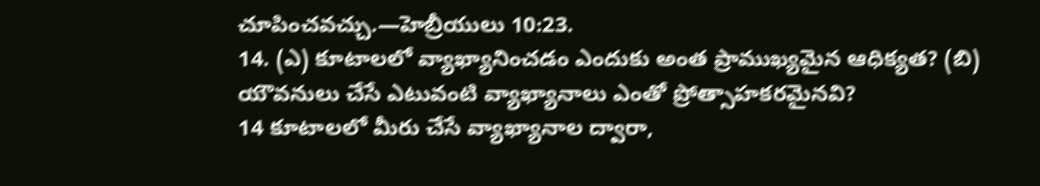చూపించవచ్చు.—హెబ్రీయులు 10:23.
14. (ఎ) కూటాలలో వ్యాఖ్యానించడం ఎందుకు అంత ప్రాముఖ్యమైన ఆధిక్యత? (బి) యౌవనులు చేసే ఎటువంటి వ్యాఖ్యానాలు ఎంతో ప్రోత్సాహకరమైనవి?
14 కూటాలలో మీరు చేసే వ్యాఖ్యానాల ద్వారా,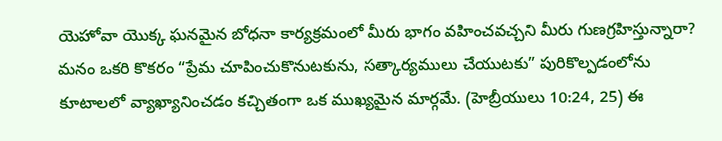యెహోవా యొక్క ఘనమైన బోధనా కార్యక్రమంలో మీరు భాగం వహించవచ్చని మీరు గుణగ్రహిస్తున్నారా? మనం ఒకరి కొకరం “ప్రేమ చూపించుకొనుటకును, సత్కార్యములు చేయుటకు” పురికొల్పడంలోను కూటాలలో వ్యాఖ్యానించడం కచ్చితంగా ఒక ముఖ్యమైన మార్గమే. (హెబ్రీయులు 10:24, 25) ఈ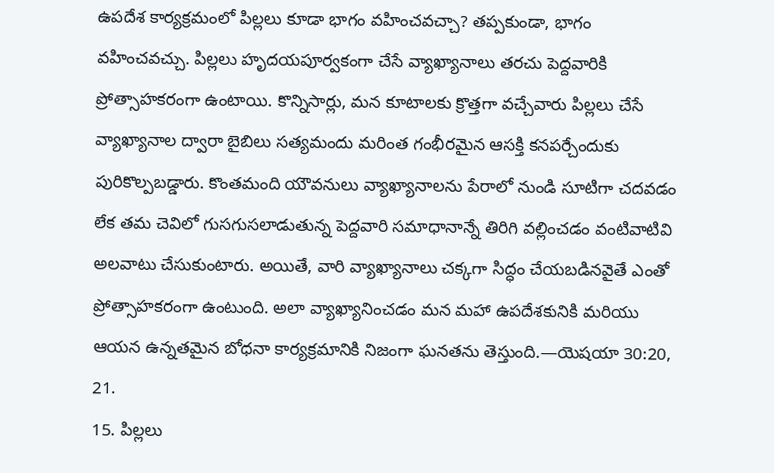ఉపదేశ కార్యక్రమంలో పిల్లలు కూడా భాగం వహించవచ్చా? తప్పకుండా, భాగం వహించవచ్చు. పిల్లలు హృదయపూర్వకంగా చేసే వ్యాఖ్యానాలు తరచు పెద్దవారికి ప్రోత్సాహకరంగా ఉంటాయి. కొన్నిసార్లు, మన కూటాలకు క్రొత్తగా వచ్చేవారు పిల్లలు చేసే వ్యాఖ్యానాల ద్వారా బైబిలు సత్యమందు మరింత గంభీరమైన ఆసక్తి కనపర్చేందుకు పురికొల్పబడ్డారు. కొంతమంది యౌవనులు వ్యాఖ్యానాలను పేరాలో నుండి సూటిగా చదవడం లేక తమ చెవిలో గుసగుసలాడుతున్న పెద్దవారి సమాధానాన్నే తిరిగి వల్లించడం వంటివాటివి అలవాటు చేసుకుంటారు. అయితే, వారి వ్యాఖ్యానాలు చక్కగా సిద్ధం చేయబడినవైతే ఎంతో ప్రోత్సాహకరంగా ఉంటుంది. అలా వ్యాఖ్యానించడం మన మహా ఉపదేశకునికి మరియు ఆయన ఉన్నతమైన బోధనా కార్యక్రమానికి నిజంగా ఘనతను తెస్తుంది.—యెషయా 30:20, 21.
15. పిల్లలు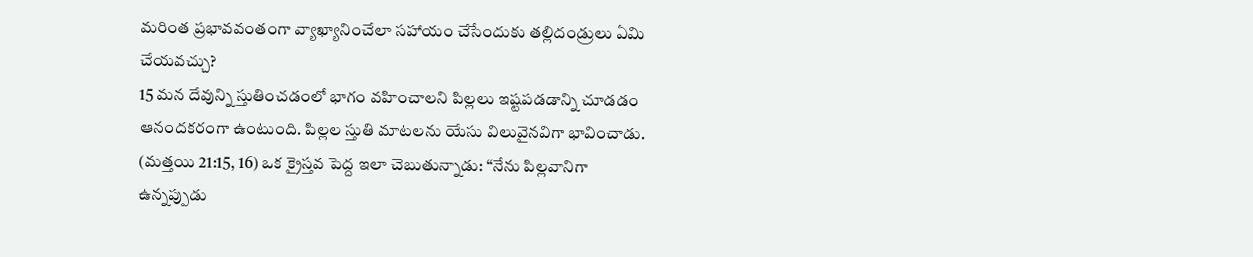మరింత ప్రభావవంతంగా వ్యాఖ్యానించేలా సహాయం చేసేందుకు తల్లిదండ్రులు ఏమి చేయవచ్చు?
15 మన దేవున్ని స్తుతించడంలో భాగం వహించాలని పిల్లలు ఇష్టపడడాన్ని చూడడం ఆనందకరంగా ఉంటుంది. పిల్లల స్తుతి మాటలను యేసు విలువైనవిగా భావించాడు. (మత్తయి 21:15, 16) ఒక క్రైస్తవ పెద్ద ఇలా చెబుతున్నాడు: “నేను పిల్లవానిగా ఉన్నప్పుడు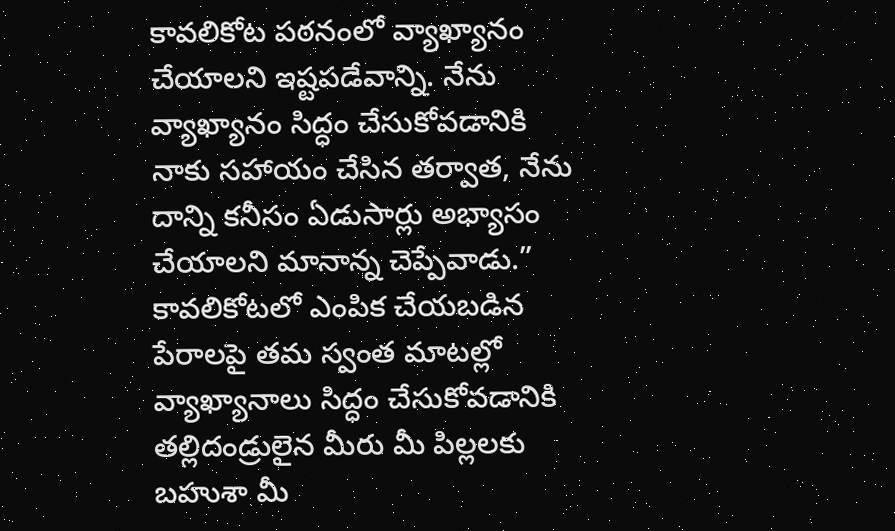కావలికోట పఠనంలో వ్యాఖ్యానం చేయాలని ఇష్టపడేవాన్ని. నేను వ్యాఖ్యానం సిద్ధం చేసుకోవడానికి నాకు సహాయం చేసిన తర్వాత, నేను దాన్ని కనీసం ఏడుసార్లు అభ్యాసం చేయాలని మానాన్న చెప్పేవాడు.” కావలికోటలో ఎంపిక చేయబడిన పేరాలపై తమ స్వంత మాటల్లో వ్యాఖ్యానాలు సిద్ధం చేసుకోవడానికి తల్లిదండ్రులైన మీరు మీ పిల్లలకు బహుశా మీ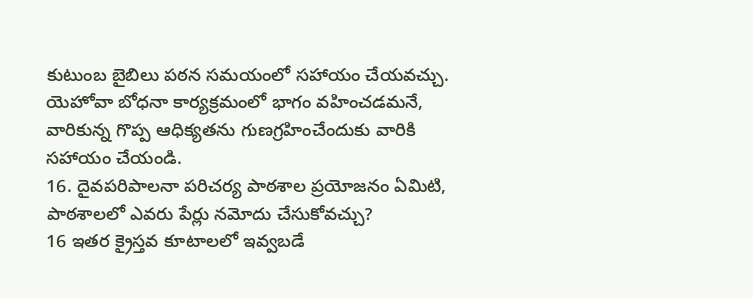కుటుంబ బైబిలు పఠన సమయంలో సహాయం చేయవచ్చు. యెహోవా బోధనా కార్యక్రమంలో భాగం వహించడమనే, వారికున్న గొప్ప ఆధిక్యతను గుణగ్రహించేందుకు వారికి సహాయం చేయండి.
16. దైవపరిపాలనా పరిచర్య పాఠశాల ప్రయోజనం ఏమిటి, పాఠశాలలో ఎవరు పేర్లు నమోదు చేసుకోవచ్చు?
16 ఇతర క్రైస్తవ కూటాలలో ఇవ్వబడే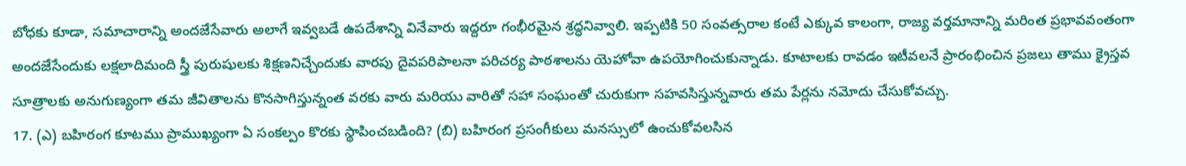బోధకు కూడా, సమాచారాన్ని అందజేసేవారు అలాగే ఇవ్వబడే ఉపదేశాన్ని వినేవారు ఇద్దరూ గంభీరమైన శ్రద్ధనివ్వాలి. ఇప్పటికి 50 సంవత్సరాల కంటే ఎక్కువ కాలంగా, రాజ్య వర్తమానాన్ని మరింత ప్రభావవంతంగా అందజేసేందుకు లక్షలాదిమంది స్త్రీ పురుషులకు శిక్షణనిచ్చేందుకు వారపు దైవపరిపాలనా పరిచర్య పాఠశాలను యెహోవా ఉపయోగించుకున్నాడు. కూటాలకు రావడం ఇటీవలనే ప్రారంభించిన ప్రజలు తాము క్రైస్తవ సూత్రాలకు అనుగుణ్యంగా తమ జీవితాలను కొనసాగిస్తున్నంత వరకు వారు మరియు వారితో సహా సంఘంతో చురుకుగా సహవసిస్తున్నవారు తమ పేర్లను నమోదు చేసుకోవచ్చు.
17. (ఎ) బహిరంగ కూటము ప్రాముఖ్యంగా ఏ సంకల్పం కొరకు స్థాపించబడింది? (బి) బహిరంగ ప్రసంగీకులు మనస్సులో ఉంచుకోవలసిన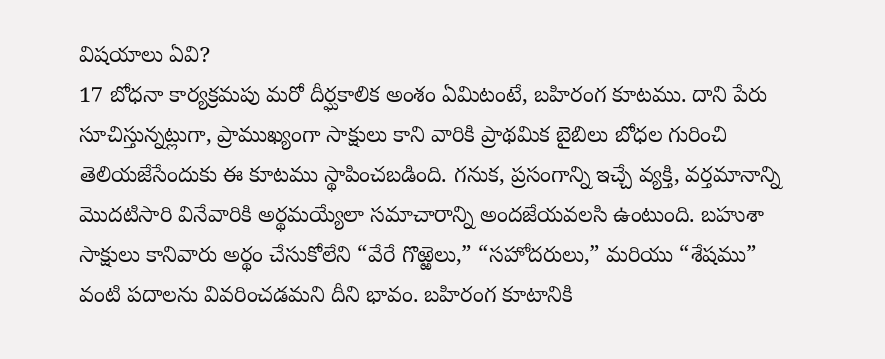విషయాలు ఏవి?
17 బోధనా కార్యక్రమపు మరో దీర్ఘకాలిక అంశం ఏమిటంటే, బహిరంగ కూటము. దాని పేరు సూచిస్తున్నట్లుగా, ప్రాముఖ్యంగా సాక్షులు కాని వారికి ప్రాథమిక బైబిలు బోధల గురించి తెలియజేసేందుకు ఈ కూటము స్థాపించబడింది. గనుక, ప్రసంగాన్ని ఇచ్చే వ్యక్తి, వర్తమానాన్ని మొదటిసారి వినేవారికి అర్థమయ్యేలా సమాచారాన్ని అందజేయవలసి ఉంటుంది. బహుశా సాక్షులు కానివారు అర్థం చేసుకోలేని “వేరే గొఱ్ఱెలు,” “సహోదరులు,” మరియు “శేషము” వంటి పదాలను వివరించడమని దీని భావం. బహిరంగ కూటానికి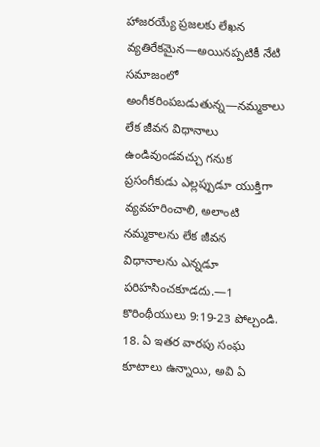హాజరయ్యే ప్రజలకు లేఖన వ్యతిరేకమైన—అయినప్పటికీ నేటి సమాజంలో అంగీకరింపబడుతున్న—నమ్మకాలు లేక జీవన విధానాలు ఉండివుండవచ్చు గనుక ప్రసంగీకుడు ఎల్లప్పుడూ యుక్తిగా వ్యవహరించాలి, అలాంటి నమ్మకాలను లేక జీవన విధానాలను ఎన్నడూ పరిహసించకూడదు.—1 కొరింథీయులు 9:19-23 పోల్చండి.
18. ఏ ఇతర వారపు సంఘ కూటాలు ఉన్నాయి, అవి ఏ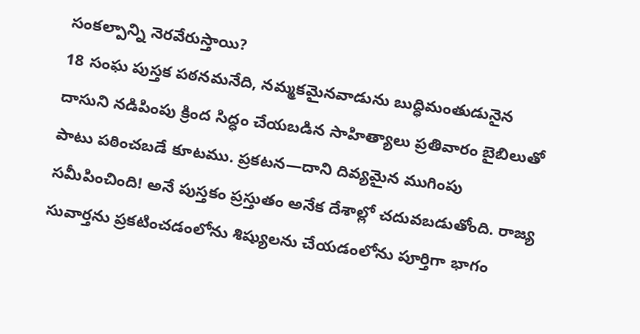సంకల్పాన్ని నెరవేరుస్తాయి?
18 సంఘ పుస్తక పఠనమనేది, నమ్మకమైనవాడును బుద్ధిమంతుడునైన దాసుని నడిపింపు క్రింద సిద్ధం చేయబడిన సాహిత్యాలు ప్రతివారం బైబిలుతో పాటు పఠించబడే కూటము. ప్రకటన—దాని దివ్యమైన ముగింపు సమీపించింది! అనే పుస్తకం ప్రస్తుతం అనేక దేశాల్లో చదువబడుతోంది. రాజ్య సువార్తను ప్రకటించడంలోను శిష్యులను చేయడంలోను పూర్తిగా భాగం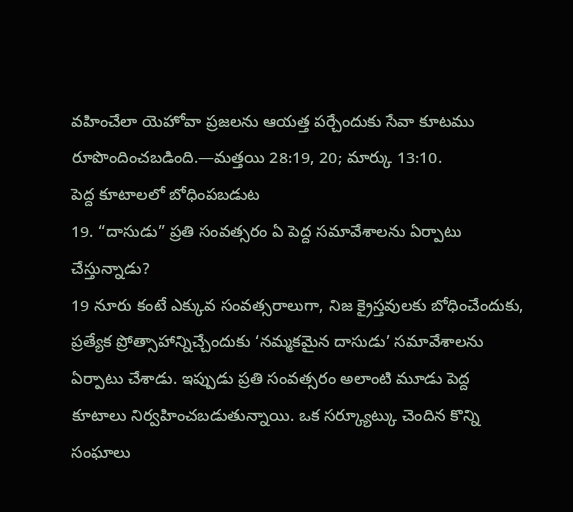వహించేలా యెహోవా ప్రజలను ఆయత్త పర్చేందుకు సేవా కూటము రూపొందించబడింది.—మత్తయి 28:19, 20; మార్కు 13:10.
పెద్ద కూటాలలో బోధింపబడుట
19. “దాసుడు” ప్రతి సంవత్సరం ఏ పెద్ద సమావేశాలను ఏర్పాటు చేస్తున్నాడు?
19 నూరు కంటే ఎక్కువ సంవత్సరాలుగా, నిజ క్రైస్తవులకు బోధించేందుకు, ప్రత్యేక ప్రోత్సాహాన్నిచ్చేందుకు ‘నమ్మకమైన దాసుడు’ సమావేశాలను ఏర్పాటు చేశాడు. ఇప్పుడు ప్రతి సంవత్సరం అలాంటి మూడు పెద్ద కూటాలు నిర్వహించబడుతున్నాయి. ఒక సర్క్యూట్కు చెందిన కొన్ని సంఘాలు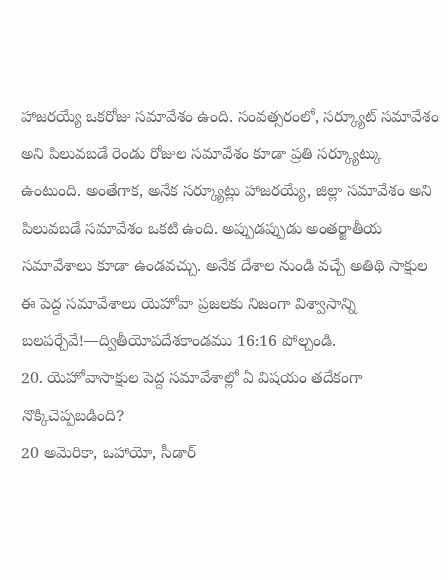హాజరయ్యే ఒకరోజు సమావేశం ఉంది. సంవత్సరంలో, సర్క్యూట్ సమావేశం అని పిలువబడే రెండు రోజుల సమావేశం కూడా ప్రతి సర్క్యూట్కు ఉంటుంది. అంతేగాక, అనేక సర్క్యూట్లు హాజరయ్యే, జిల్లా సమావేశం అని పిలువబడే సమావేశం ఒకటి ఉంది. అప్పుడప్పుడు అంతర్జాతీయ సమావేశాలు కూడా ఉండవచ్చు. అనేక దేశాల నుండి వచ్చే అతిథి సాక్షుల ఈ పెద్ద సమావేశాలు యెహోవా ప్రజలకు నిజంగా విశ్వాసాన్ని బలపర్చేవే!—ద్వితీయోపదేశకాండము 16:16 పోల్చండి.
20. యెహోవాసాక్షుల పెద్ద సమావేశాల్లో ఏ విషయం తదేకంగా నొక్కిచెప్పబడింది?
20 అమెరికా, ఒహాయో, సీడార్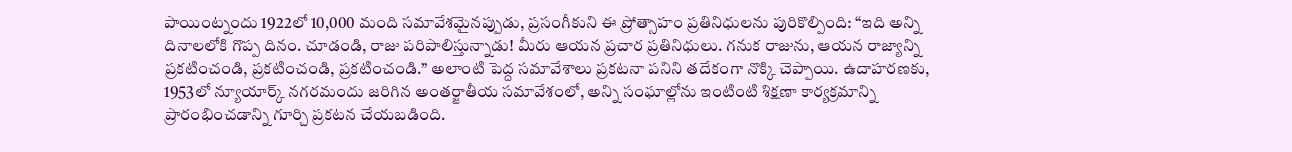పాయింట్నందు 1922లో 10,000 మంది సమావేశమైనప్పుడు, ప్రసంగీకుని ఈ ప్రోత్సాహం ప్రతినిధులను పురికొల్పింది: “ఇది అన్ని దినాలలోకి గొప్ప దినం. చూడండి, రాజు పరిపాలిస్తున్నాడు! మీరు ఆయన ప్రచార ప్రతినిధులు. గనుక రాజును, ఆయన రాజ్యాన్ని ప్రకటించండి, ప్రకటించండి, ప్రకటించండి.” అలాంటి పెద్ద సమావేశాలు ప్రకటనా పనిని తదేకంగా నొక్కి చెప్పాయి. ఉదాహరణకు, 1953లో న్యూయార్క్ నగరమందు జరిగిన అంతర్జాతీయ సమావేశంలో, అన్ని సంఘాల్లోను ఇంటింటి శిక్షణా కార్యక్రమాన్ని ప్రారంభించడాన్ని గూర్చి ప్రకటన చేయబడింది.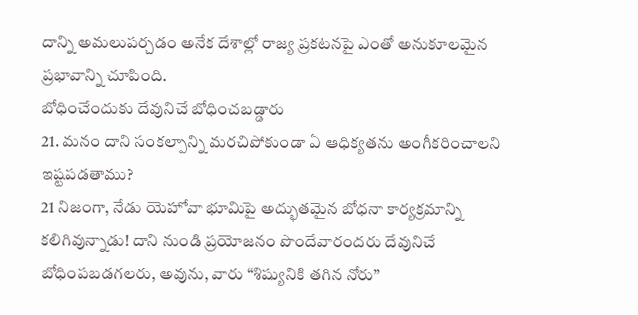దాన్ని అమలుపర్చడం అనేక దేశాల్లో రాజ్య ప్రకటనపై ఎంతో అనుకూలమైన ప్రభావాన్ని చూపింది.
బోధించేందుకు దేవునిచే బోధించబడ్డారు
21. మనం దాని సంకల్పాన్ని మరచిపోకుండా ఏ ఆధిక్యతను అంగీకరించాలని ఇష్టపడతాము?
21 నిజంగా, నేడు యెహోవా భూమిపై అద్భుతమైన బోధనా కార్యక్రమాన్ని కలిగివున్నాడు! దాని నుండి ప్రయోజనం పొందేవారందరు దేవునిచే బోధింపబడగలరు, అవును, వారు “శిష్యునికి తగిన నోరు”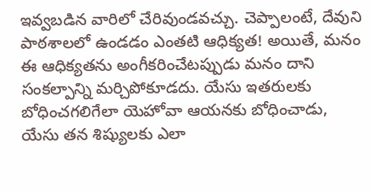ఇవ్వబడిన వారిలో చేరివుండవచ్చు. చెప్పాలంటే, దేవుని పాఠశాలలో ఉండడం ఎంతటి ఆధిక్యత! అయితే, మనం ఈ ఆధిక్యతను అంగీకరించేటప్పుడు మనం దాని సంకల్పాన్ని మర్చిపోకూడదు. యేసు ఇతరులకు బోధించగలిగేలా యెహోవా ఆయనకు బోధించాడు, యేసు తన శిష్యులకు ఎలా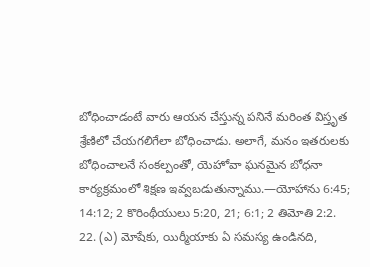బోధించాడంటే వారు ఆయన చేస్తున్న పనినే మరింత విస్తృత శ్రేణిలో చేయగలిగేలా బోధించాడు. అలాగే, మనం ఇతరులకు బోధించాలనే సంకల్పంతో, యెహోవా ఘనమైన బోధనా కార్యక్రమంలో శిక్షణ ఇవ్వబడుతున్నాము.—యోహాను 6:45; 14:12; 2 కొరింథీయులు 5:20, 21; 6:1; 2 తిమోతి 2:2.
22. (ఎ) మోషేకు, యిర్మీయాకు ఏ సమస్య ఉండినది,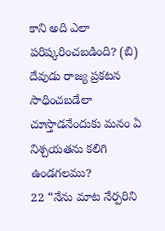కాని అది ఎలా పరిష్కరించబడింది? (బి) దేవుడు రాజ్య ప్రకటన సాధించబడేలా చూస్తాడనేందుకు మనం ఏ నిశ్చయతను కలిగి ఉండగలము?
22 “నేను మాట నేర్పరిని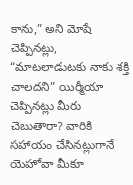కాను,” అని మోషే చెప్పినట్లు, “మాటలాడుటకు నాకు శక్తి చాలదని” యిర్మీయా చెప్పినట్లు మీరు చెబుతారా? వారికి సహాయం చేసినట్లుగానే యెహోవా మీకూ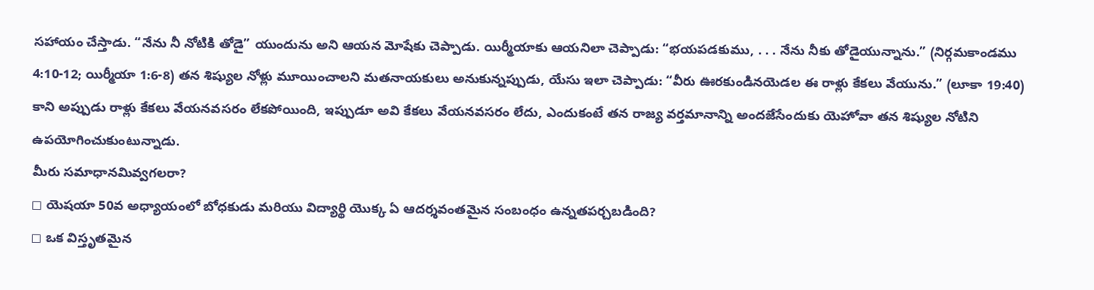సహాయం చేస్తాడు. “నేను నీ నోటికి తోడై” యుందును అని ఆయన మోషేకు చెప్పాడు. యిర్మీయాకు ఆయనిలా చెప్పాడు: “భయపడకుము, . . . నేను నీకు తోడైయున్నాను.” (నిర్గమకాండము 4:10-12; యిర్మీయా 1:6-8) తన శిష్యుల నోళ్లు మూయించాలని మతనాయకులు అనుకున్నప్పుడు, యేసు ఇలా చెప్పాడు: “వీరు ఊరకుండినయెడల ఈ రాళ్లు కేకలు వేయును.” (లూకా 19:40) కాని అప్పుడు రాళ్లు కేకలు వేయనవసరం లేకపోయింది, ఇప్పుడూ అవి కేకలు వేయనవసరం లేదు, ఎందుకంటే తన రాజ్య వర్తమానాన్ని అందజేసేందుకు యెహోవా తన శిష్యుల నోటిని ఉపయోగించుకుంటున్నాడు.
మీరు సమాధానమివ్వగలరా?
◻ యెషయా 50వ అధ్యాయంలో బోధకుడు మరియు విద్యార్థి యొక్క ఏ ఆదర్శవంతమైన సంబంధం ఉన్నతపర్చబడింది?
◻ ఒక విస్తృతమైన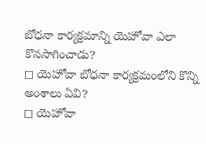బోధనా కార్యక్రమాన్ని యెహోవా ఎలా కొనసాగించాడు?
◻ యెహోవా బోధనా కార్యక్రమంలోని కొన్ని అంశాలు ఏవి?
◻ యెహోవా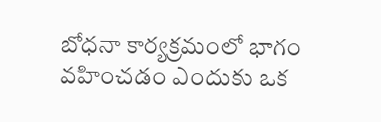బోధనా కార్యక్రమంలో భాగం వహించడం ఎందుకు ఒక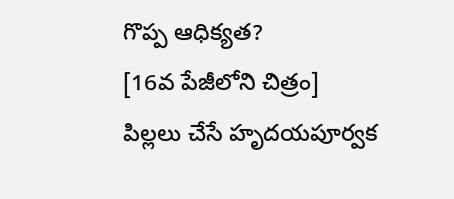గొప్ప ఆధిక్యత?
[16వ పేజీలోని చిత్రం]
పిల్లలు చేసే హృదయపూర్వక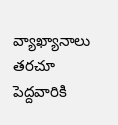వ్యాఖ్యానాలు తరచూ పెద్దవారికి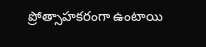ప్రోత్సాహకరంగా ఉంటాయి